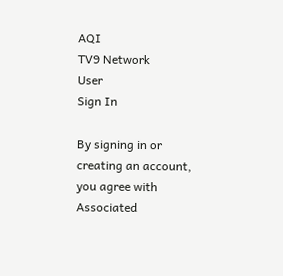AQI
TV9 Network
User
Sign In

By signing in or creating an account, you agree with Associated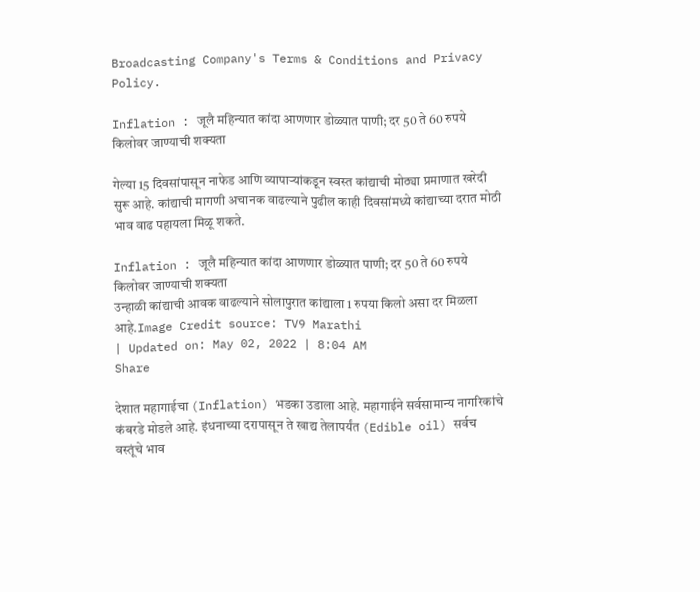Broadcasting Company's Terms & Conditions and Privacy Policy.

Inflation : जूलै महिन्यात कांदा आणणार डोळ्यात पाणी; दर 50 ते 60 रुपये किलोवर जाण्याची शक्यता

गेल्या 15 दिवसांपासून नाफेड आणि व्यापाऱ्यांकडून स्वस्त कांद्याची मोठ्या प्रमाणात खरेदी सुरू आहे. कांद्याची मागणी अचानक वाढल्याने पुढील काही दिवसांमध्ये कांद्याच्या दरात मोठी भाव वाढ पहायला मिळू शकते.

Inflation : जूलै महिन्यात कांदा आणणार डोळ्यात पाणी; दर 50 ते 60 रुपये किलोवर जाण्याची शक्यता
उन्हाळी कांद्याची आवक वाढल्याने सोलापुरात कांद्याला 1 रुपया किलो असा दर मिळला आहे.Image Credit source: TV9 Marathi
| Updated on: May 02, 2022 | 8:04 AM
Share

देशात महागाईचा (Inflation) भडका उडाला आहे. महागाईने सर्वसामान्य नागरिकांचे कंबरडे मोडले आहे. इंधनाच्या दरापासून ते खाद्य तेलापर्यंत (Edible oil) सर्वच वस्तूंचे भाव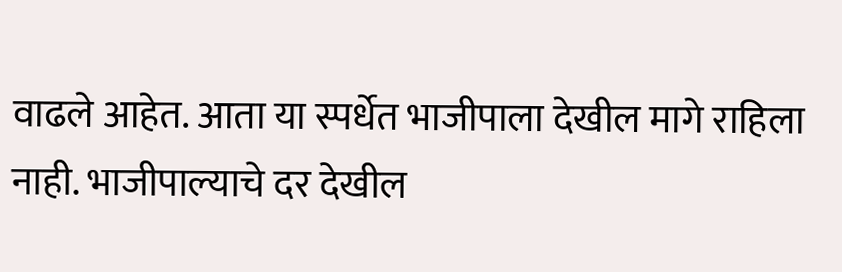वाढले आहेत. आता या स्पर्धेत भाजीपाला देखील मागे राहिला नाही. भाजीपाल्याचे दर देखील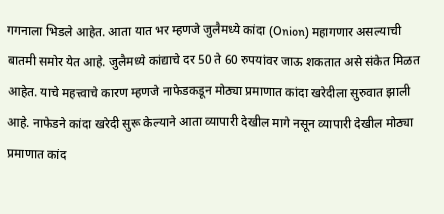गगनाला भिडले आहेत. आता यात भर म्हणजे जुलैमध्ये कांदा (Onion) महागणार असल्याची बातमी समोर येत आहे. जुलैमध्ये कांद्याचे दर 50 ते 60 रुपयांवर जाऊ शकतात असे संकेत मिळत आहेत. याचे महत्त्वाचे कारण म्हणजे नाफेडकडून मोठ्या प्रमाणात कांदा खरेदीला सुरुवात झाली आहे. नाफेडने कांदा खरेदी सुरू केल्याने आता व्यापारी देखील मागे नसून व्यापारी देखील मोठ्या प्रमाणात कांद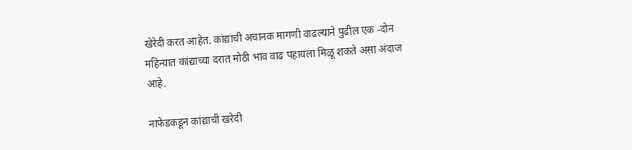खेरेदी करत आहेत. कांद्यांची अचानक मागणी वाढल्याने पुढील एक -दोन महिन्यात कांद्याच्या दरात मोठी भाव वाढ पहायला मिळू शकते असा अंदाज आहे.

नाफेडकडून कांद्याची खरेदी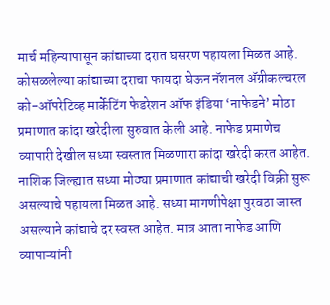मार्च महिन्यापासून कांद्याच्या दरात घसरण पहायला मिळत आहे. कोसळलेल्या कांद्याच्या दराचा फायदा घेऊन नॅशनल अ‍ॅग्रीकल्चरल को-ऑपरेटिव्ह मार्केटिंग फेडरेशन ऑफ इंडिया ‘नाफेडने’ मोठा प्रमाणात कांदा खरेदीला सुरुवात केली आहे. नाफेड प्रमाणेच व्यापारी देखील सध्या स्वस्तात मिळणारा कांदा खरेदी करत आहेत. नाशिक जिल्ह्यात सध्या मोठ्या प्रमाणात कांद्याची खरेदी विक्री सुरू असल्याचे पहायला मिळत आहे. सध्या मागणीपेक्षा पुरवठा जास्त असल्याने कांद्याचे दर स्वस्त आहेत. मात्र आता नाफेड आणि व्यापाऱ्यांनी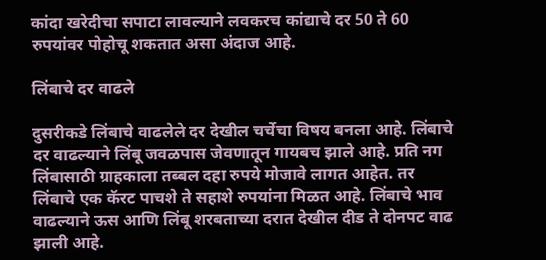कांदा खरेदीचा सपाटा लावल्याने लवकरच कांद्याचे दर 50 ते 60 रुपयांवर पोहोचू शकतात असा अंदाज आहे.

लिंबाचे दर वाढले

दुसरीकडे लिंबाचे वाढलेले दर देखील चर्चेचा विषय बनला आहे. लिंबाचे दर वाढल्याने लिंबू जवळपास जेवणातून गायबच झाले आहे. प्रति नग लिंबासाठी ग्राहकाला तब्बल दहा रुपये मोजावे लागत आहेत. तर लिंबाचे एक कॅरट पाचशे ते सहाशे रुपयांना मिळत आहे. लिंबाचे भाव वाढल्याने ऊस आणि लिंबू शरबताच्या दरात देखील दीड ते दोनपट वाढ झाली आहे.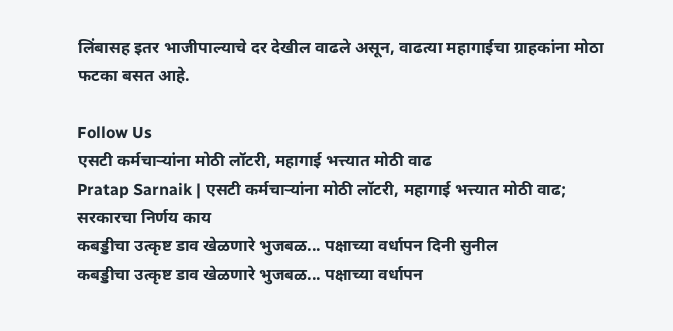लिंबासह इतर भाजीपाल्याचे दर देखील वाढले असून, वाढत्या महागाईचा ग्राहकांना मोठा फटका बसत आहे.

Follow Us
एसटी कर्मचाऱ्यांना मोठी लॉटरी, महागाई भत्त्यात मोठी वाढ
Pratap Sarnaik | एसटी कर्मचाऱ्यांना मोठी लॉटरी, महागाई भत्त्यात मोठी वाढ; सरकारचा निर्णय काय
कबड्डीचा उत्कृष्ट डाव खेळणारे भुजबळ... पक्षाच्या वर्धापन दिनी सुनील
कबड्डीचा उत्कृष्ट डाव खेळणारे भुजबळ... पक्षाच्या वर्धापन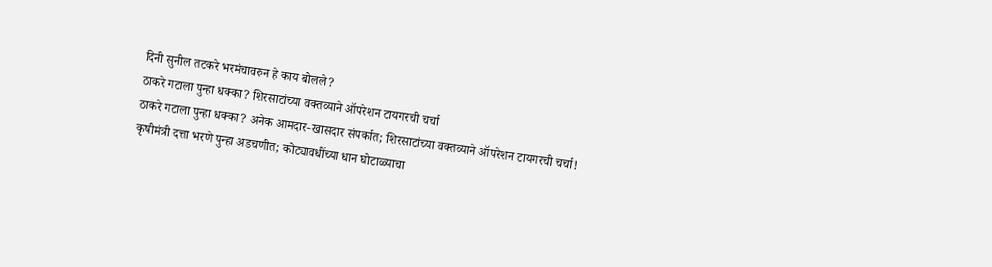दिनी सुनील तटकरे भरमंचावरुन हे काय बोलले?
ठाकरे गटाला पुन्हा धक्का? शिरसाटांच्या वक्तव्याने ऑपरेशन टायगरची चर्चा
ठाकरे गटाला पुन्हा धक्का? अनेक आमदार-खासदार संपर्कात; शिरसाटांच्या वक्तव्याने ऑपरेशन टायगरची चर्चा!
कृषीमंत्री दत्ता भरणे पुन्हा अडचणीत; कोट्यावधींच्या धान घोटाळ्याचा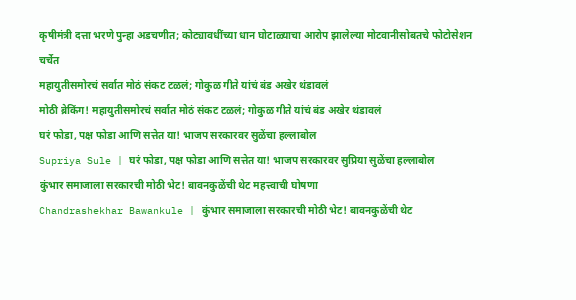कृषीमंत्री दत्ता भरणे पुन्हा अडचणीत; कोट्यावधींच्या धान घोटाळ्याचा आरोप झालेल्या मोटवानीसोबतचे फोटोसेशन चर्चेत
महायुतीसमोरचं सर्वात मोठं संकट टळलं; गोकुळ गीते यांचं बंड अखेर थंडावलं
मोठी ब्रेकिंग! महायुतीसमोरचं सर्वात मोठं संकट टळलं; गोकुळ गीते यांचं बंड अखेर थंडावलं
घरं फोडा, पक्ष फोडा आणि सत्तेत या! भाजप सरकारवर सुळेंचा हल्लाबोल
Supriya Sule | घरं फोडा, पक्ष फोडा आणि सत्तेत या! भाजप सरकारवर सुप्रिया सुळेंचा हल्लाबोल
कुंभार समाजाला सरकारची मोठी भेट! बावनकुळेंची थेट महत्त्वाची घोषणा
Chandrashekhar Bawankule | कुंभार समाजाला सरकारची मोठी भेट! बावनकुळेंची थेट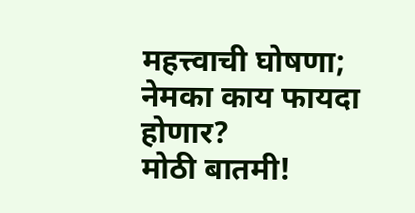महत्त्वाची घोषणा; नेमका काय फायदा होणार?
मोठी बातमी!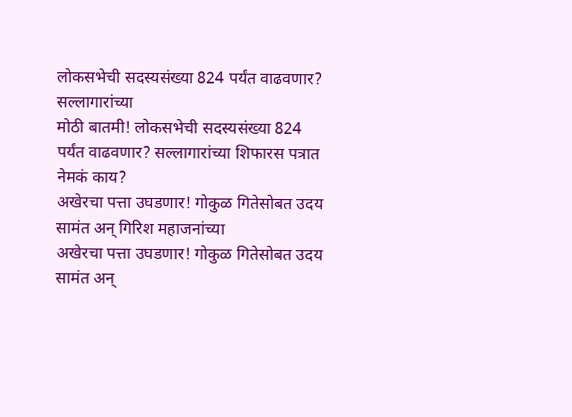लोकसभेची सदस्यसंख्या 824 पर्यंत वाढवणार? सल्लागारांच्या
मोठी बातमी! लोकसभेची सदस्यसंख्या 824 पर्यंत वाढवणार? सल्लागारांच्या शिफारस पत्रात नेमकं काय?
अखेरचा पत्ता उघडणार! गोकुळ गितेसोबत उदय सामंत अन् गिरिश महाजनांच्या
अखेरचा पत्ता उघडणार! गोकुळ गितेसोबत उदय सामंत अन्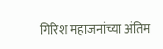गिरिश महाजनांच्या अंतिम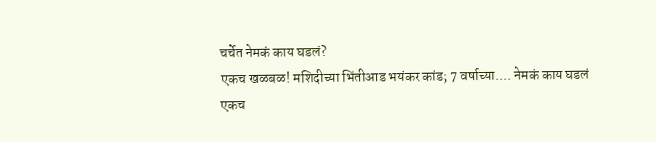चर्चेत नेमकं काय घडलं?
एकच खळबळ! मशिदीच्या भिंतीआड भयंकर कांड; 7 वर्षाच्या.... नेमकं काय घडलं
एकच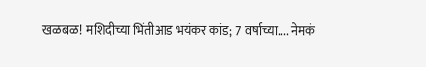खळबळ! मशिदीच्या भिंतीआड भयंकर कांड; 7 वर्षाच्या.... नेमकं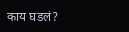काय घडलं?